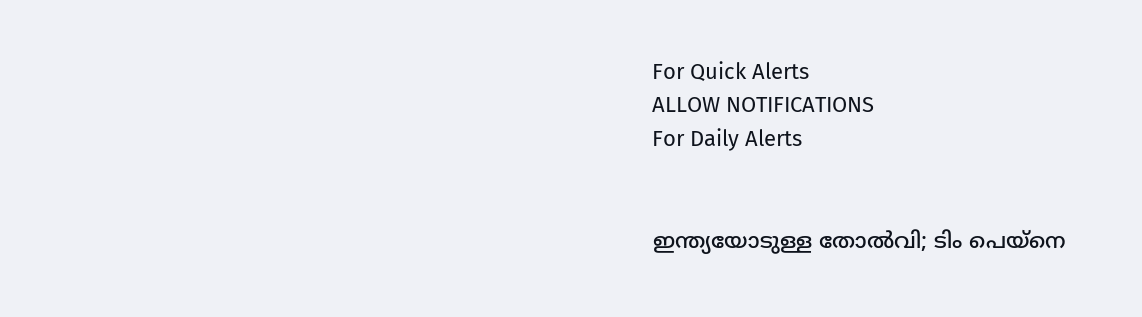For Quick Alerts
ALLOW NOTIFICATIONS
For Daily Alerts


ഇന്ത്യയോടുള്ള തോല്‍വി; ടിം പെയ്‌നെ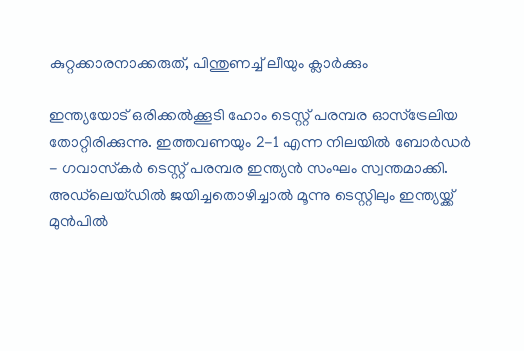കുറ്റക്കാരനാക്കരുത്, പിന്തുണച്ച് ലീയും ക്ലാര്‍ക്കും

ഇന്ത്യയോട് ഒരിക്കല്‍ക്കൂടി ഹോം ടെസ്റ്റ് പരമ്പര ഓസ്‌ട്രേലിയ തോറ്റിരിക്കുന്നു. ഇത്തവണയും 2-1 എന്ന നിലയില്‍ ബോര്‍ഡര്‍ - ഗവാസ്‌കര്‍ ടെസ്റ്റ് പരമ്പര ഇന്ത്യന്‍ സംഘം സ്വന്തമാക്കി. അഡ്‌ലെയ്ഡില്‍ ജയിച്ചതൊഴിച്ചാല്‍ മൂന്നു ടെസ്റ്റിലും ഇന്ത്യയ്ക്ക് മുന്‍പില്‍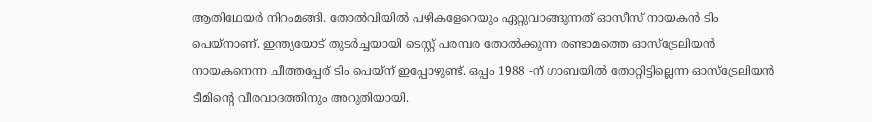ആതിഥേയര്‍ നിറംമങ്ങി. തോല്‍വിയില്‍ പഴികളേറെയും ഏറ്റുവാങ്ങുന്നത് ഓസീസ് നായകന്‍ ടിം പെയ്‌നാണ്. ഇന്ത്യയോട് തുടര്‍ച്ചയായി ടെസ്റ്റ് പരമ്പര തോല്‍ക്കുന്ന രണ്ടാമത്തെ ഓസ്‌ട്രേലിയന്‍ നായകനെന്ന ചീത്തപ്പേര് ടിം പെയ്‌ന് ഇപ്പോഴുണ്ട്. ഒപ്പം 1988 -ന് ഗാബയില്‍ തോറ്റിട്ടില്ലെന്ന ഓസ്‌ട്രേലിയന്‍ ടീമിന്റെ വീരവാദത്തിനും അറുതിയായി.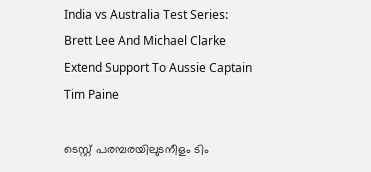India vs Australia Test Series: Brett Lee And Michael Clarke Extend Support To Aussie Captain Tim Paine

ടെസ്റ്റ് പരമ്പരയിലുടനീളം ടിം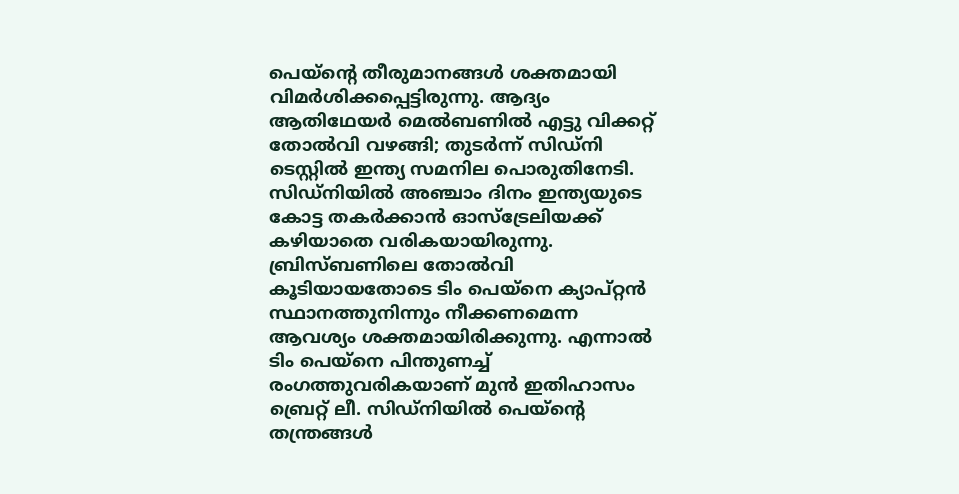പെയ്‌ന്റെ തീരുമാനങ്ങള്‍ ശക്തമായി വിമര്‍ശിക്കപ്പെട്ടിരുന്നു. ആദ്യം ആതിഥേയര്‍ മെല്‍ബണില്‍ എട്ടു വിക്കറ്റ് തോല്‍വി വഴങ്ങി; തുടര്‍ന്ന് സിഡ്‌നി ടെസ്റ്റില്‍ ഇന്ത്യ സമനില പൊരുതിനേടി. സിഡ്‌നിയില്‍ അഞ്ചാം ദിനം ഇന്ത്യയുടെ കോട്ട തകര്‍ക്കാന്‍ ഓസ്‌ട്രേലിയക്ക് കഴിയാതെ വരികയായിരുന്നു. ബ്രിസ്ബണിലെ തോല്‍വി കൂടിയായതോടെ ടിം പെയ്‌നെ ക്യാപ്റ്റന്‍ സ്ഥാനത്തുനിന്നും നീക്കണമെന്ന ആവശ്യം ശക്തമായിരിക്കുന്നു. എന്നാല്‍ ടിം പെയ്‌നെ പിന്തുണച്ച് രംഗത്തുവരികയാണ് മുന്‍ ഇതിഹാസം ബ്രെറ്റ് ലീ. സിഡ്‌നിയില്‍ പെയ്‌ന്റെ തന്ത്രങ്ങള്‍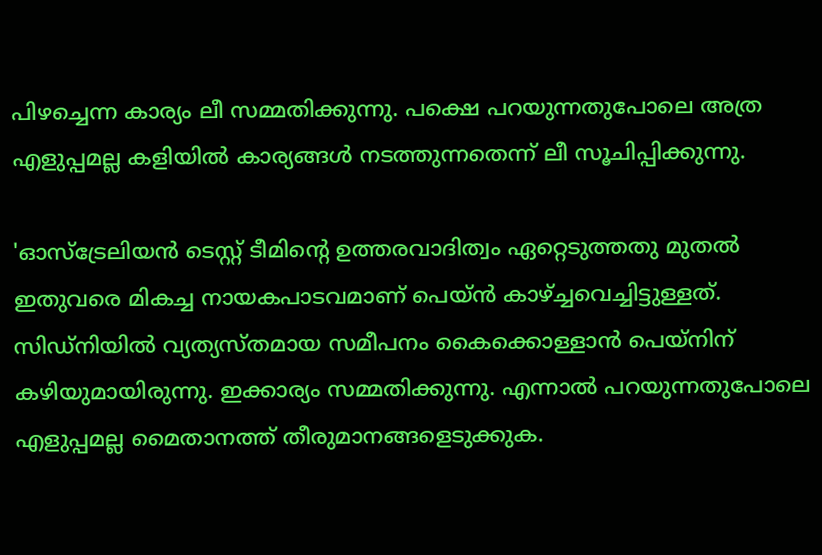പിഴച്ചെന്ന കാര്യം ലീ സമ്മതിക്കുന്നു. പക്ഷെ പറയുന്നതുപോലെ അത്ര എളുപ്പമല്ല കളിയില്‍ കാര്യങ്ങള്‍ നടത്തുന്നതെന്ന് ലീ സൂചിപ്പിക്കുന്നു.

'ഓസ്‌ട്രേലിയന്‍ ടെസ്റ്റ് ടീമിന്റെ ഉത്തരവാദിത്വം ഏറ്റെടുത്തതു മുതല്‍ ഇതുവരെ മികച്ച നായകപാടവമാണ് പെയ്ന്‍ കാഴ്ച്ചവെച്ചിട്ടുള്ളത്. സിഡ്‌നിയില്‍ വ്യത്യസ്തമായ സമീപനം കൈക്കൊള്ളാന്‍ പെയ്‌നിന് കഴിയുമായിരുന്നു. ഇക്കാര്യം സമ്മതിക്കുന്നു. എന്നാല്‍ പറയുന്നതുപോലെ എളുപ്പമല്ല മൈതാനത്ത് തീരുമാനങ്ങളെടുക്കുക.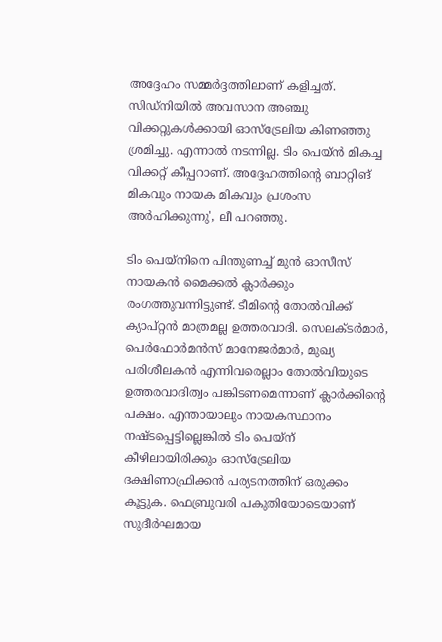അദ്ദേഹം സമ്മര്‍ദ്ദത്തിലാണ് കളിച്ചത്. സിഡ്‌നിയില്‍ അവസാന അഞ്ചു വിക്കറ്റുകള്‍ക്കായി ഓസ്‌ട്രേലിയ കിണഞ്ഞു ശ്രമിച്ചു. എന്നാല്‍ നടന്നില്ല. ടിം പെയ്ന്‍ മികച്ച വിക്കറ്റ് കീപ്പറാണ്. അദ്ദേഹത്തിന്റെ ബാറ്റിങ് മികവും നായക മികവും പ്രശംസ അര്‍ഹിക്കുന്നു', ലീ പറഞ്ഞു.

ടിം പെയ്‌നിനെ പിന്തുണച്ച് മുന്‍ ഓസീസ് നായകന്‍ മൈക്കല്‍ ക്ലാര്‍ക്കും രംഗത്തുവന്നിട്ടുണ്ട്. ടീമിന്റെ തോല്‍വിക്ക് ക്യാപ്റ്റന്‍ മാത്രമല്ല ഉത്തരവാദി. സെലക്ടര്‍മാര്‍, പെര്‍ഫോര്‍മന്‍സ് മാനേജര്‍മാര്‍, മുഖ്യ പരിശീലകന്‍ എന്നിവരെല്ലാം തോല്‍വിയുടെ ഉത്തരവാദിത്വം പങ്കിടണമെന്നാണ് ക്ലാര്‍ക്കിന്റെ പക്ഷം. എന്തായാലും നായകസ്ഥാനം നഷ്ടപ്പെട്ടില്ലെങ്കില്‍ ടിം പെയ്‌ന് കീഴിലായിരിക്കും ഓസ്‌ട്രേലിയ ദക്ഷിണാഫ്രിക്കന്‍ പര്യടനത്തിന് ഒരുക്കം കൂട്ടുക. ഫെബ്രുവരി പകുതിയോടെയാണ് സുദീര്‍ഘമായ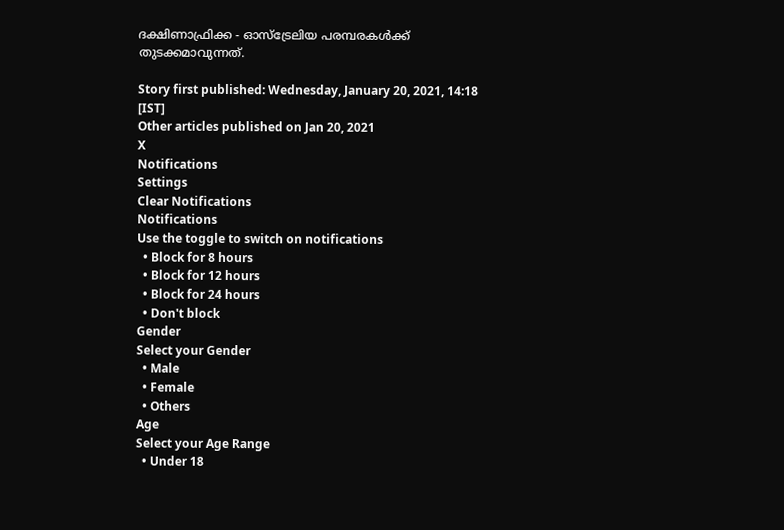ദക്ഷിണാഫ്രിക്ക - ഓസ്‌ട്രേലിയ പരമ്പരകള്‍ക്ക് തുടക്കമാവുന്നത്.

Story first published: Wednesday, January 20, 2021, 14:18 [IST]
Other articles published on Jan 20, 2021
X
Notifications
Settings
Clear Notifications
Notifications
Use the toggle to switch on notifications
  • Block for 8 hours
  • Block for 12 hours
  • Block for 24 hours
  • Don't block
Gender
Select your Gender
  • Male
  • Female
  • Others
Age
Select your Age Range
  • Under 18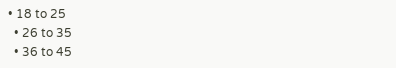• 18 to 25
  • 26 to 35
  • 36 to 45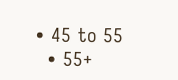• 45 to 55
  • 55+